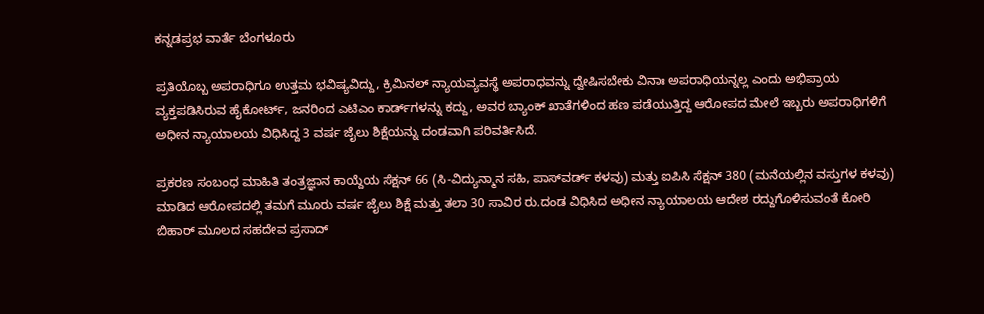ಕನ್ನಡಪ್ರಭ ವಾರ್ತೆ ಬೆಂಗಳೂರು

ಪ್ರತಿಯೊಬ್ಬ ಅಪರಾಧಿಗೂ ಉತ್ತಮ ಭವಿಷ್ಯವಿದ್ದು, ಕ್ರಿಮಿನಲ್‌ ನ್ಯಾಯವ್ಯವಸ್ಥೆ ಅಪರಾಧವನ್ನು ದ್ವೇಷಿಸಬೇಕು ವಿನಾಃ ಅಪರಾಧಿಯನ್ನಲ್ಲ ಎಂದು ಅಭಿಪ್ರಾಯ ವ್ಯಕ್ತಪಡಿಸಿರುವ ಹೈಕೋರ್ಟ್‌, ಜನರಿಂದ ಎಟಿಎಂ ಕಾರ್ಡ್‌ಗಳನ್ನು ಕದ್ದು, ಅವರ ಬ್ಯಾಂಕ್‌ ಖಾತೆಗಳಿಂದ ಹಣ ಪಡೆಯುತ್ತಿದ್ದ ಆರೋಪದ ಮೇಲೆ ಇಬ್ಬರು ಅಪರಾಧಿಗಳಿಗೆ ಅಧೀನ ನ್ಯಾಯಾಲಯ ವಿಧಿಸಿದ್ದ 3 ವರ್ಷ ಜೈಲು ಶಿಕ್ಷೆಯನ್ನು ದಂಡವಾಗಿ ಪರಿವರ್ತಿಸಿದೆ.

ಪ್ರಕರಣ ಸಂಬಂಧ ಮಾಹಿತಿ ತಂತ್ರಜ್ಞಾನ ಕಾಯ್ದೆಯ ಸೆಕ್ಷನ್‌ 66 (ಸಿ-ವಿದ್ಯುನ್ಮಾನ ಸಹಿ, ಪಾಸ್‌ವರ್ಡ್‌ ಕಳವು) ಮತ್ತು ಐಪಿಸಿ ಸೆಕ್ಷನ್ 380 (ಮನೆಯಲ್ಲಿನ ವಸ್ತುಗಳ ಕಳವು) ಮಾಡಿದ ಆರೋಪದಲ್ಲಿ ತಮಗೆ ಮೂರು ವರ್ಷ ಜೈಲು ಶಿಕ್ಷೆ ಮತ್ತು ತಲಾ 30 ಸಾವಿರ ರು.ದಂಡ ವಿಧಿಸಿದ ಅಧೀನ ನ್ಯಾಯಾಲಯ ಆದೇಶ ರದ್ದುಗೊಳಿಸುವಂತೆ ಕೋರಿ ಬಿಹಾರ್‌ ಮೂಲದ ಸಹದೇವ ಪ್ರಸಾದ್‌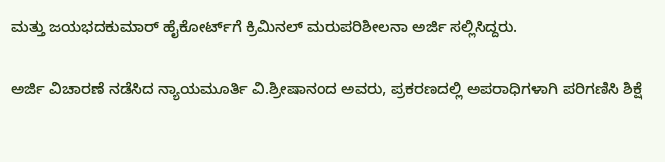ಮತ್ತು ಜಯಭದಕುಮಾರ್‌ ಹೈಕೋರ್ಟ್‌ಗೆ ಕ್ರಿಮಿನಲ್‌ ಮರುಪರಿಶೀಲನಾ ಅರ್ಜಿ ಸಲ್ಲಿಸಿದ್ದರು.

ಅರ್ಜಿ ವಿಚಾರಣೆ ನಡೆಸಿದ ನ್ಯಾಯಮೂರ್ತಿ ವಿ.ಶ್ರೀಷಾನಂದ ಅವರು, ಪ್ರಕರಣದಲ್ಲಿ ಅಪರಾಧಿಗಳಾಗಿ ಪರಿಗಣಿಸಿ ಶಿಕ್ಷೆ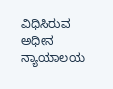ವಿಧಿಸಿರುವ ಅಧೀನ ನ್ಯಾಯಾಲಯ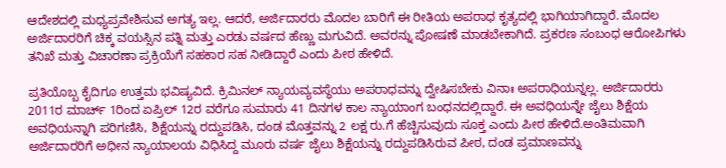ಆದೇಶದಲ್ಲಿ ಮಧ್ಯಪ್ರವೇಶಿಸುವ ಅಗತ್ಯ ಇಲ್ಲ. ಆದರೆ, ಅರ್ಜಿದಾರರು ಮೊದಲ ಬಾರಿಗೆ ಈ ರೀತಿಯ ಅಪರಾಧ ಕೃತ್ಯದಲ್ಲಿ ಭಾಗಿಯಾಗಿದ್ದಾರೆ. ಮೊದಲ ಅರ್ಜಿದಾರರಿಗೆ ಚಿಕ್ಕ ವಯಸ್ಸಿನ ಪತ್ನಿ ಮತ್ತು ಎರಡು ವರ್ಷದ ಹೆಣ್ಣು ಮಗುವಿದೆ. ಅವರನ್ನು ಪೋಷಣೆ ಮಾಡಬೇಕಾಗಿದೆ. ಪ್ರಕರಣ ಸಂಬಂಧ ಆರೋಪಿಗಳು ತನಿಖೆ ಮತ್ತು ವಿಚಾರಣಾ ಪ್ರಕ್ರಿಯೆಗೆ ಸಹಕಾರ ಸಹ ನೀಡಿದ್ದಾರೆ ಎಂದು ಪೀಠ ಹೇಳಿದೆ.

ಪ್ರತಿಯೊಬ್ಬ ಕೈದಿಗೂ ಉತ್ತಮ ಭವಿಷ್ಯವಿದೆ. ಕ್ರಿಮಿನಲ್‌ ನ್ಯಾಯವ್ಯವಸ್ಥೆಯು ಅಪರಾಧವನ್ನು ದ್ವೇಷಿಸಬೇಕು ವಿನಾಃ ಅಪರಾಧಿಯನ್ನಲ್ಲ. ಅರ್ಜಿದಾರರು 2011ರ ಮಾರ್ಚ್‌ 1ರಿಂದ ಏಪ್ರಿಲ್ 12ರ ವರೆಗೂ ಸುಮಾರು 41 ದಿನಗಳ ಕಾಲ ನ್ಯಾಯಾಂಗ ಬಂಧನದಲ್ಲಿದ್ದಾರೆ. ಈ ಅವಧಿಯನ್ನೇ ಜೈಲು ಶಿಕ್ಷೆಯ ಅವಧಿಯನ್ನಾಗಿ ಪರಿಗಣಿಸಿ, ಶಿಕ್ಷೆಯನ್ನು ರದ್ದುಪಡಿಸಿ, ದಂಡ ಮೊತ್ತವನ್ನು 2 ಲಕ್ಷ ರು.ಗೆ ಹೆಚ್ಚಿಸುವುದು ಸೂಕ್ತ ಎಂದು ಪೀಠ ಹೇಳಿದೆ.ಅಂತಿಮವಾಗಿ ಅರ್ಜಿದಾರರಿಗೆ ಅಧೀನ ನ್ಯಾಯಾಲಯ ವಿಧಿಸಿದ್ದ ಮೂರು ವರ್ಷ ಜೈಲು ಶಿಕ್ಷೆಯನ್ನು ರದ್ದುಪಡಿಸಿರುವ ಪೀಠ, ದಂಡ ಪ್ರಮಾಣವನ್ನು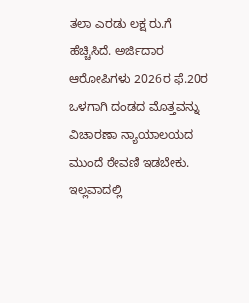ತಲಾ ಎರಡು ಲಕ್ಷ ರು.ಗೆ ಹೆಚ್ಚಿಸಿದೆ. ಅರ್ಜಿದಾರ ಆರೋಪಿಗಳು 2026ರ ಫೆ.20ರ ಒಳಗಾಗಿ ದಂಡದ ಮೊತ್ತವನ್ನು ವಿಚಾರಣಾ ನ್ಯಾಯಾಲಯದ ಮುಂದೆ ಠೇವಣಿ ಇಡಬೇಕು. ಇಲ್ಲವಾದಲ್ಲಿ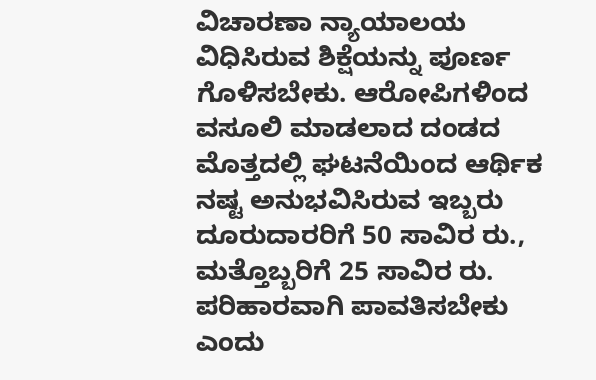ವಿಚಾರಣಾ ನ್ಯಾಯಾಲಯ ವಿಧಿಸಿರುವ ಶಿಕ್ಷೆಯನ್ನು ಪೂರ್ಣ ಗೊಳಿಸಬೇಕು. ಆರೋಪಿಗಳಿಂದ ವಸೂಲಿ ಮಾಡಲಾದ ದಂಡದ ಮೊತ್ತದಲ್ಲಿ ಘಟನೆಯಿಂದ ಆರ್ಥಿಕ ನಷ್ಟ ಅನುಭವಿಸಿರುವ ಇಬ್ಬರು ದೂರುದಾರರಿಗೆ 50 ಸಾವಿರ ರು., ಮತ್ತೊಬ್ಬರಿಗೆ 25 ಸಾವಿರ ರು. ಪರಿಹಾರವಾಗಿ ಪಾವತಿಸಬೇಕು ಎಂದು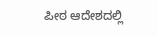ಪೀಠ ಆದೇಶದಲ್ಲಿ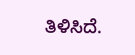ತಿಳಿಸಿದೆ.